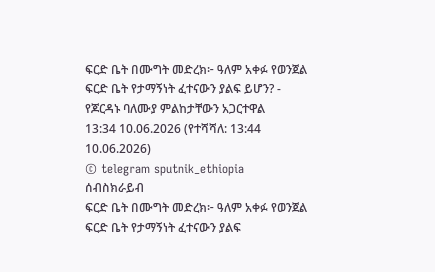ፍርድ ቤት በሙግት መድረክ፦ ዓለም አቀፉ የወንጀል ፍርድ ቤት የታማኝነት ፈተናውን ያልፍ ይሆን? - የጆርዳኑ ባለሙያ ምልከታቸውን አጋርተዋል
13:34 10.06.2026 (የተሻሻለ: 13:44 10.06.2026)
© telegram sputnik_ethiopia
ሰብስክራይብ
ፍርድ ቤት በሙግት መድረክ፦ ዓለም አቀፉ የወንጀል ፍርድ ቤት የታማኝነት ፈተናውን ያልፍ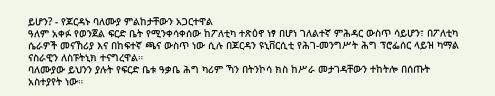ይሆን? - የጆርዳኑ ባለሙያ ምልከታቸውን አጋርተዋል
ዓለም አቀፉ የወንጀል ፍርድ ቤት የሚንቀሳቀሰው ከፖለቲካ ተጽዕኖ ነፃ በሆነ ገለልተኛ ምሕዳር ውስጥ ሳይሆን፣ በፖለቲካ ሴራዎች መናኸሪያ እና በከፍተኛ ጫና ውስጥ ነው ሲሉ በጆርዳን ዩኒቨርሲቲ የሕገ-መንግሥት ሕግ ፕሮፌሰር ላይዝ ካማል ናስራዊን ለስፑትኒክ ተናግረዋል።
ባለሙያው ይህንን ያሉት የፍርድ ቤቱ ዓቃቤ ሕግ ካሪም ኻን በትንኮሳ ክስ ከሥራ መታገዳቸውን ተከትሎ በሰጡት አስተያየት ነው።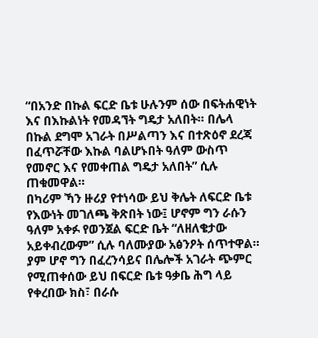“በአንድ በኩል ፍርድ ቤቱ ሁሉንም ሰው በፍትሐዊነት እና በእኩልነት የመዳኘት ግዴታ አለበት። በሌላ በኩል ደግሞ አገራት በሥልጣን እና በተጽዕኖ ደረጃ በፈጥሯቸው እኩል ባልሆኑበት ዓለም ውስጥ የመኖር እና የመቀጠል ግዴታ አለበት” ሲሉ ጠቁመዋል።
በካሪም ኻን ዙሪያ የተነሳው ይህ ቅሌት ለፍርድ ቤቱ የእውነት መገለጫ ቅጽበት ነው፤ ሆኖም ግን ራሱን ዓለም አቀፉ የወንጀል ፍርድ ቤት “ለዘለቄታው አይቀብረውም” ሲሉ ባለሙያው አፅንዖት ሰጥተዋል።
ያም ሆኖ ግን በፈረንሳይና በሌሎች አገራት ጭምር የሚጠቀሰው ይህ በፍርድ ቤቱ ዓቃቤ ሕግ ላይ የቀረበው ክስ፣ በራሱ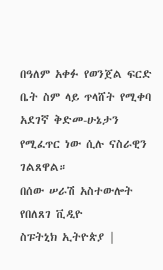በዓለም አቀፉ የወንጀል ፍርድ ቤት ስም ላይ ጥላሸት የሚቀባ አደገኛ ቅድመ-ሁኔታን የሚፈጥር ነው ሲሉ ናስራዊን ገልጸዋል።
በሰው ሠራሽ አስተውሎት የበለጸገ ቪዲዮ
ስፑትኒክ ኢትዮጵያ |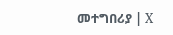መተግበሪያ | X